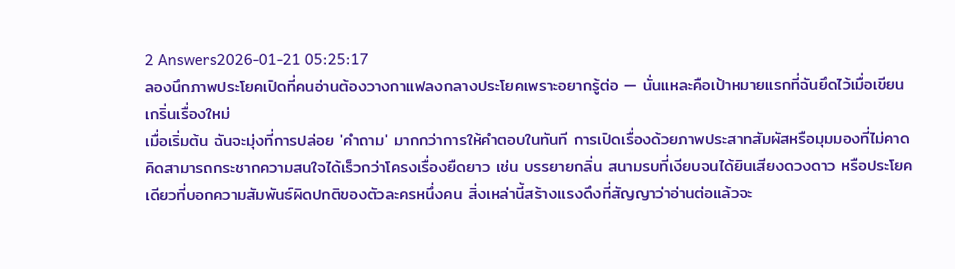2 Answers2026-01-21 05:25:17
ลองนึกภาพประโยคเปิดที่คนอ่านต้องวางกาแฟลงกลางประโยคเพราะอยากรู้ต่อ — นั่นแหละคือเป้าหมายแรกที่ฉันยึดไว้เมื่อเขียนเกริ่นเรื่องใหม่
เมื่อเริ่มต้น ฉันจะมุ่งที่การปล่อย 'คำถาม' มากกว่าการให้คำตอบในทันที การเปิดเรื่องด้วยภาพประสาทสัมผัสหรือมุมมองที่ไม่คาดคิดสามารถกระชากความสนใจได้เร็วกว่าโครงเรื่องยืดยาว เช่น บรรยายกลิ่น สนามรบที่เงียบจนได้ยินเสียงดวงดาว หรือประโยคเดียวที่บอกความสัมพันธ์ผิดปกติของตัวละครหนึ่งคน สิ่งเหล่านี้สร้างแรงดึงที่สัญญาว่าอ่านต่อแล้วจะ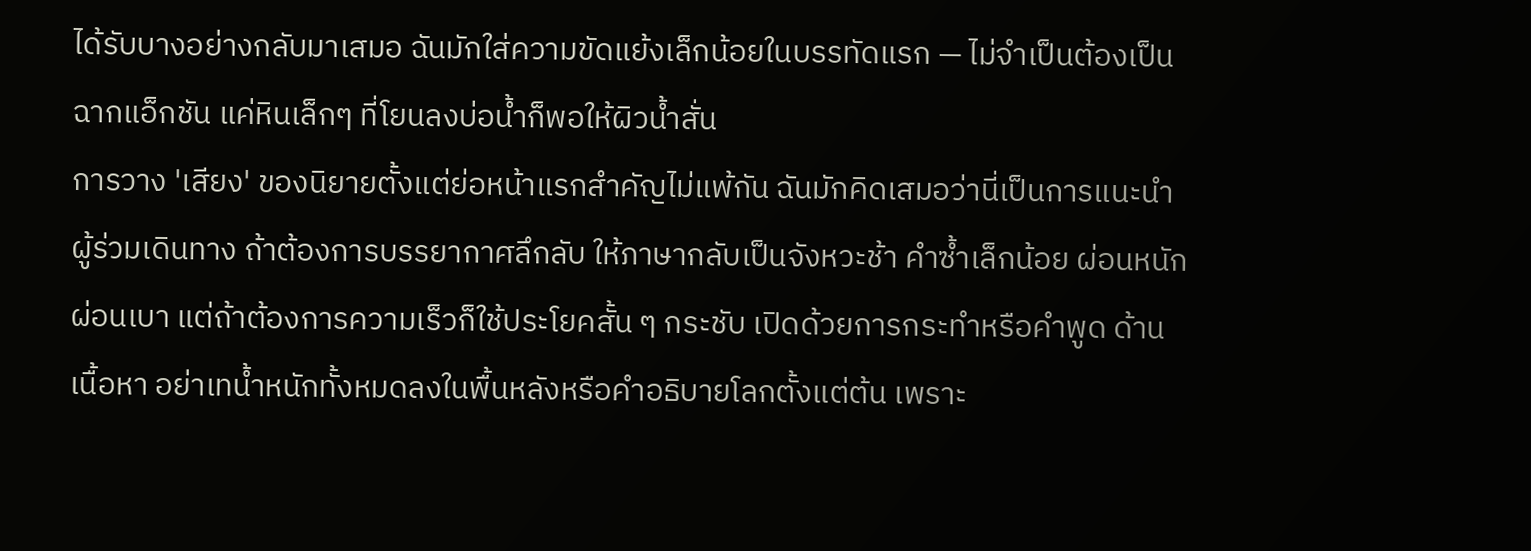ได้รับบางอย่างกลับมาเสมอ ฉันมักใส่ความขัดแย้งเล็กน้อยในบรรทัดแรก — ไม่จำเป็นต้องเป็นฉากแอ็กชัน แค่หินเล็กๆ ที่โยนลงบ่อน้ำก็พอให้ผิวน้ำสั่น
การวาง 'เสียง' ของนิยายตั้งแต่ย่อหน้าแรกสำคัญไม่แพ้กัน ฉันมักคิดเสมอว่านี่เป็นการแนะนำผู้ร่วมเดินทาง ถ้าต้องการบรรยากาศลึกลับ ให้ภาษากลับเป็นจังหวะช้า คำซ้ำเล็กน้อย ผ่อนหนักผ่อนเบา แต่ถ้าต้องการความเร็วก็ใช้ประโยคสั้น ๆ กระชับ เปิดด้วยการกระทำหรือคำพูด ด้านเนื้อหา อย่าเทน้ำหนักทั้งหมดลงในพื้นหลังหรือคำอธิบายโลกตั้งแต่ต้น เพราะ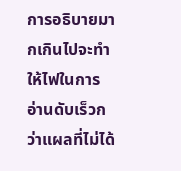การอธิบายมากเกินไปจะทำให้ไฟในการอ่านดับเร็วกว่าแผลที่ไม่ได้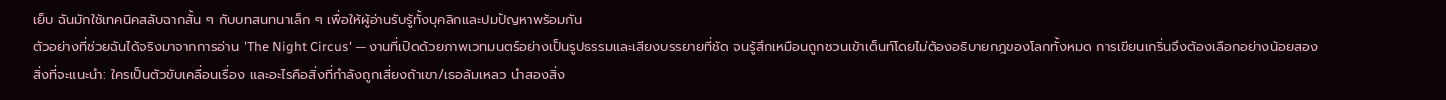เย็บ ฉันมักใช้เทคนิคสลับฉากสั้น ๆ กับบทสนทนาเล็ก ๆ เพื่อให้ผู้อ่านรับรู้ทั้งบุคลิกและปมปัญหาพร้อมกัน
ตัวอย่างที่ช่วยฉันได้จริงมาจากการอ่าน 'The Night Circus' — งานที่เปิดด้วยภาพเวทมนตร์อย่างเป็นรูปธรรมและเสียงบรรยายที่ชัด จนรู้สึกเหมือนถูกชวนเข้าเต็นท์โดยไม่ต้องอธิบายกฎของโลกทั้งหมด การเขียนเกริ่นจึงต้องเลือกอย่างน้อยสองสิ่งที่จะแนะนำ: ใครเป็นตัวขับเคลื่อนเรื่อง และอะไรคือสิ่งที่กำลังถูกเสี่ยงถ้าเขา/เธอล้มเหลว นำสองสิ่ง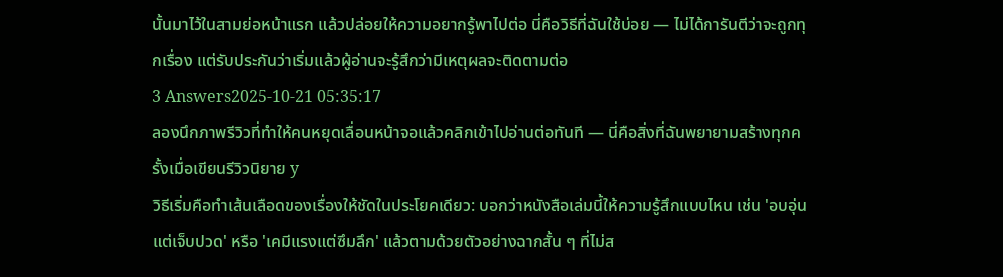นั้นมาไว้ในสามย่อหน้าแรก แล้วปล่อยให้ความอยากรู้พาไปต่อ นี่คือวิธีที่ฉันใช้บ่อย — ไม่ได้การันตีว่าจะถูกทุกเรื่อง แต่รับประกันว่าเริ่มแล้วผู้อ่านจะรู้สึกว่ามีเหตุผลจะติดตามต่อ
3 Answers2025-10-21 05:35:17
ลองนึกภาพรีวิวที่ทำให้คนหยุดเลื่อนหน้าจอแล้วคลิกเข้าไปอ่านต่อทันที — นี่คือสิ่งที่ฉันพยายามสร้างทุกครั้งเมื่อเขียนรีวิวนิยาย y
วิธีเริ่มคือทำเส้นเลือดของเรื่องให้ชัดในประโยคเดียว: บอกว่าหนังสือเล่มนี้ให้ความรู้สึกแบบไหน เช่น 'อบอุ่นแต่เจ็บปวด' หรือ 'เคมีแรงแต่ซึมลึก' แล้วตามด้วยตัวอย่างฉากสั้น ๆ ที่ไม่ส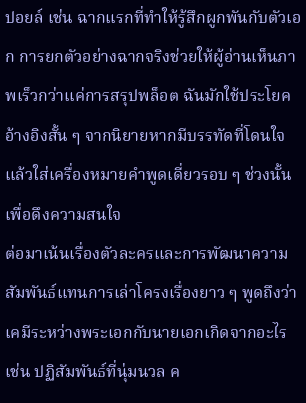ปอยล์ เช่น ฉากแรกที่ทำให้รู้สึกผูกพันกับตัวเอก การยกตัวอย่างฉากจริงช่วยให้ผู้อ่านเห็นภาพเร็วกว่าแค่การสรุปพล็อต ฉันมักใช้ประโยคอ้างอิงสั้น ๆ จากนิยายหากมีบรรทัดที่โดนใจ แล้วใส่เครื่องหมายคำพูดเดี่ยวรอบ ๆ ช่วงนั้นเพื่อดึงความสนใจ
ต่อมาเน้นเรื่องตัวละครและการพัฒนาความสัมพันธ์แทนการเล่าโครงเรื่องยาว ๆ พูดถึงว่าเคมีระหว่างพระเอกกับนายเอกเกิดจากอะไร เช่น ปฏิสัมพันธ์ที่นุ่มนวล ค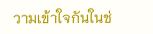วามเข้าใจกันในช่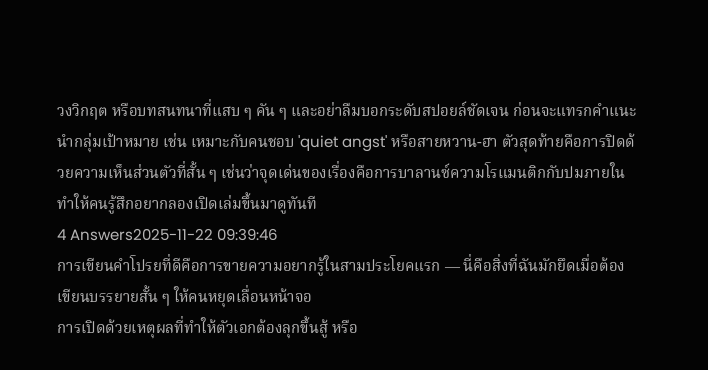วงวิกฤต หรือบทสนทนาที่แสบ ๆ คัน ๆ และอย่าลืมบอกระดับสปอยล์ชัดเจน ก่อนจะแทรกคำแนะนำกลุ่มเป้าหมาย เช่น เหมาะกับคนชอบ 'quiet angst' หรือสายหวาน-ฮา ตัวสุดท้ายคือการปิดด้วยความเห็นส่วนตัวที่สั้น ๆ เช่นว่าจุดเด่นของเรื่องคือการบาลานซ์ความโรแมนติกกับปมภายใน ทำให้คนรู้สึกอยากลองเปิดเล่มขึ้นมาดูทันที
4 Answers2025-11-22 09:39:46
การเขียนคำโปรยที่ดีคือการขายความอยากรู้ในสามประโยคแรก — นี่คือสิ่งที่ฉันมักยึดเมื่อต้องเขียนบรรยายสั้น ๆ ให้คนหยุดเลื่อนหน้าจอ
การเปิดด้วยเหตุผลที่ทำให้ตัวเอกต้องลุกขึ้นสู้ หรือ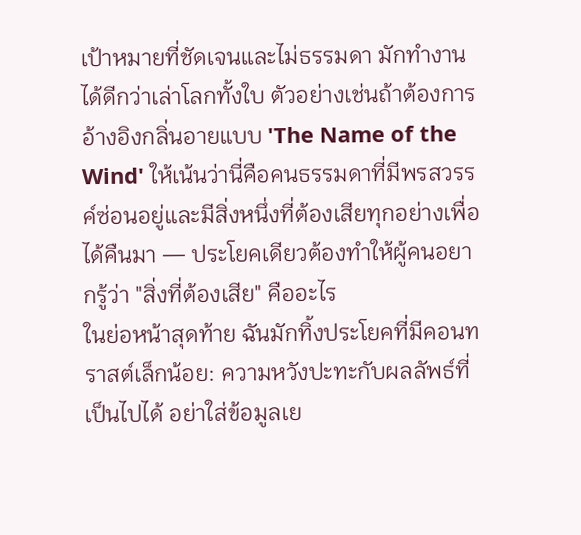เป้าหมายที่ชัดเจนและไม่ธรรมดา มักทำงานได้ดีกว่าเล่าโลกทั้งใบ ตัวอย่างเช่นถ้าต้องการอ้างอิงกลิ่นอายแบบ 'The Name of the Wind' ให้เน้นว่านี่คือคนธรรมดาที่มีพรสวรรค์ซ่อนอยู่และมีสิ่งหนึ่งที่ต้องเสียทุกอย่างเพื่อได้คืนมา — ประโยคเดียวต้องทำให้ผู้คนอยากรู้ว่า "สิ่งที่ต้องเสีย" คืออะไร
ในย่อหน้าสุดท้าย ฉันมักทิ้งประโยคที่มีคอนทราสต์เล็กน้อย: ความหวังปะทะกับผลลัพธ์ที่เป็นไปได้ อย่าใส่ข้อมูลเย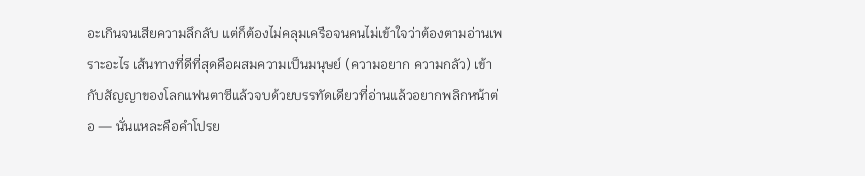อะเกินจนเสียความลึกลับ แต่ก็ต้องไม่คลุมเครือจนคนไม่เข้าใจว่าต้องตามอ่านเพราะอะไร เส้นทางที่ดีที่สุดคือผสมความเป็นมนุษย์ (ความอยาก ความกลัว) เข้ากับสัญญาของโลกแฟนตาซีแล้วจบด้วยบรรทัดเดียวที่อ่านแล้วอยากพลิกหน้าต่อ — นั่นแหละคือคำโปรย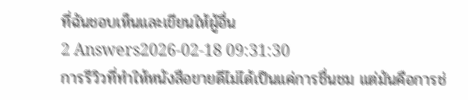ที่ฉันชอบเห็นและเขียนให้ผู้อื่น
2 Answers2026-02-18 09:31:30
การรีวิวที่ทำให้หนังสือขายดีไม่ได้เป็นแค่การชื่นชม แต่มันคือการช่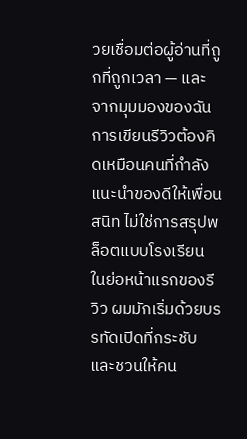วยเชื่อมต่อผู้อ่านที่ถูกที่ถูกเวลา — และจากมุมมองของฉัน การเขียนรีวิวต้องคิดเหมือนคนที่กำลังแนะนำของดีให้เพื่อนสนิท ไม่ใช่การสรุปพล็อตแบบโรงเรียน
ในย่อหน้าแรกของรีวิว ผมมักเริ่มด้วยบรรทัดเปิดที่กระชับและชวนให้คน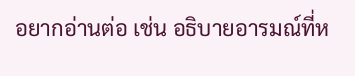อยากอ่านต่อ เช่น อธิบายอารมณ์ที่ห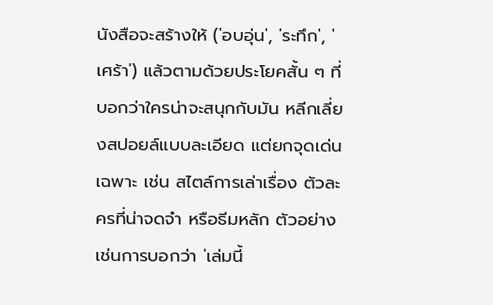นังสือจะสร้างให้ ('อบอุ่น', 'ระทึก', 'เศร้า') แล้วตามด้วยประโยคสั้น ๆ ที่บอกว่าใครน่าจะสนุกกับมัน หลีกเลี่ยงสปอยล์แบบละเอียด แต่ยกจุดเด่นเฉพาะ เช่น สไตล์การเล่าเรื่อง ตัวละครที่น่าจดจำ หรือธีมหลัก ตัวอย่างเช่นการบอกว่า 'เล่มนี้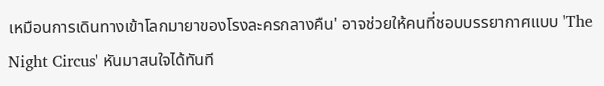เหมือนการเดินทางเข้าโลกมายาของโรงละครกลางคืน' อาจช่วยให้คนที่ชอบบรรยากาศแบบ 'The Night Circus' หันมาสนใจได้ทันที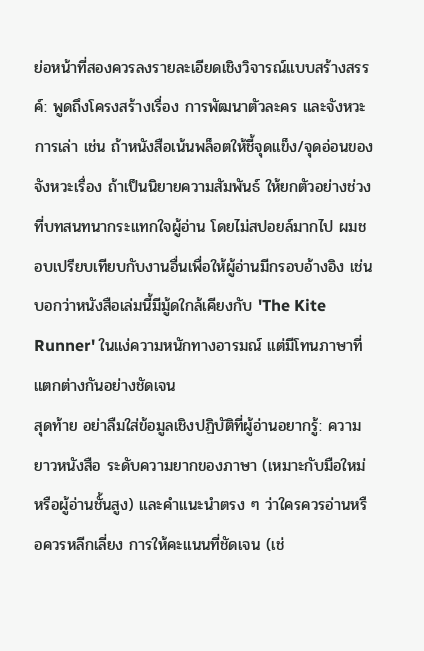ย่อหน้าที่สองควรลงรายละเอียดเชิงวิจารณ์แบบสร้างสรรค์: พูดถึงโครงสร้างเรื่อง การพัฒนาตัวละคร และจังหวะการเล่า เช่น ถ้าหนังสือเน้นพล็อตให้ชี้จุดแข็ง/จุดอ่อนของจังหวะเรื่อง ถ้าเป็นนิยายความสัมพันธ์ ให้ยกตัวอย่างช่วงที่บทสนทนากระแทกใจผู้อ่าน โดยไม่สปอยล์มากไป ผมชอบเปรียบเทียบกับงานอื่นเพื่อให้ผู้อ่านมีกรอบอ้างอิง เช่นบอกว่าหนังสือเล่มนี้มีมู้ดใกล้เคียงกับ 'The Kite Runner' ในแง่ความหนักทางอารมณ์ แต่มีโทนภาษาที่แตกต่างกันอย่างชัดเจน
สุดท้าย อย่าลืมใส่ข้อมูลเชิงปฏิบัติที่ผู้อ่านอยากรู้: ความยาวหนังสือ ระดับความยากของภาษา (เหมาะกับมือใหม่หรือผู้อ่านชั้นสูง) และคำแนะนำตรง ๆ ว่าใครควรอ่านหรือควรหลีกเลี่ยง การให้คะแนนที่ชัดเจน (เช่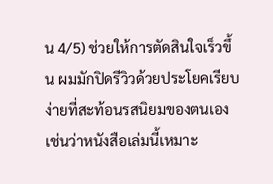น 4/5) ช่วยให้การตัดสินใจเร็วขึ้น ผมมักปิดรีวิวด้วยประโยคเรียบง่ายที่สะท้อนรสนิยมของตนเอง เช่นว่าหนังสือเล่มนี้เหมาะ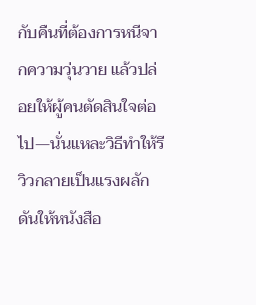กับคืนที่ต้องการหนีจากความวุ่นวาย แล้วปล่อยให้ผู้คนตัดสินใจต่อไป—นั่นแหละวิธีทำให้รีวิวกลายเป็นแรงผลักดันให้หนังสือ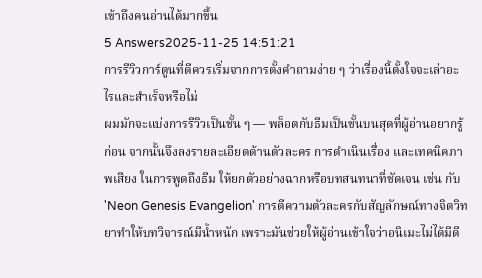เข้าถึงคนอ่านได้มากขึ้น
5 Answers2025-11-25 14:51:21
การรีวิวการ์ตูนที่ดีควรเริ่มจากการตั้งคำถามง่าย ๆ ว่าเรื่องนี้ตั้งใจจะเล่าอะไรและสำเร็จหรือไม่
ผมมักจะแบ่งการรีวิวเป็นชั้น ๆ — พล็อตกับธีมเป็นชั้นบนสุดที่ผู้อ่านอยากรู้ก่อน จากนั้นจึงลงรายละเอียดด้านตัวละคร การดำเนินเรื่อง และเทคนิคภาพเสียง ในการพูดถึงธีม ให้ยกตัวอย่างฉากหรือบทสนทนาที่ชัดเจน เช่น กับ 'Neon Genesis Evangelion' การตีความตัวละครกับสัญลักษณ์ทางจิตวิทยาทำให้บทวิจารณ์มีน้ำหนัก เพราะมันช่วยให้ผู้อ่านเข้าใจว่าอนิเมะไม่ได้มีดี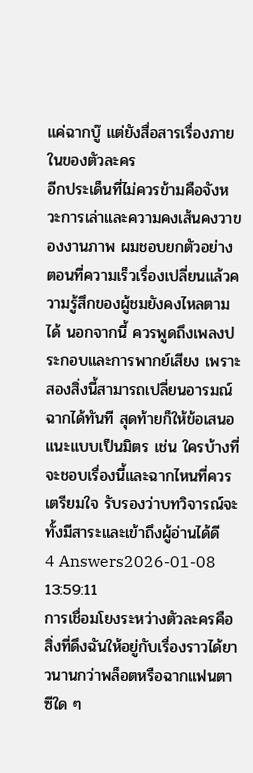แค่ฉากบู๊ แต่ยังสื่อสารเรื่องภายในของตัวละคร
อีกประเด็นที่ไม่ควรข้ามคือจังหวะการเล่าและความคงเส้นคงวาของงานภาพ ผมชอบยกตัวอย่างตอนที่ความเร็วเรื่องเปลี่ยนแล้วความรู้สึกของผู้ชมยังคงไหลตามได้ นอกจากนี้ ควรพูดถึงเพลงประกอบและการพากย์เสียง เพราะสองสิ่งนี้สามารถเปลี่ยนอารมณ์ฉากได้ทันที สุดท้ายก็ให้ข้อเสนอแนะแบบเป็นมิตร เช่น ใครบ้างที่จะชอบเรื่องนี้และฉากไหนที่ควรเตรียมใจ รับรองว่าบทวิจารณ์จะทั้งมีสาระและเข้าถึงผู้อ่านได้ดี
4 Answers2026-01-08 13:59:11
การเชื่อมโยงระหว่างตัวละครคือสิ่งที่ดึงฉันให้อยู่กับเรื่องราวได้ยาวนานกว่าพล็อตหรือฉากแฟนตาซีใด ๆ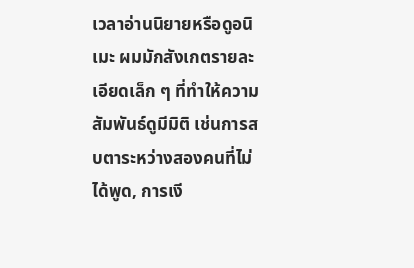เวลาอ่านนิยายหรือดูอนิเมะ ผมมักสังเกตรายละเอียดเล็ก ๆ ที่ทำให้ความสัมพันธ์ดูมีมิติ เช่นการสบตาระหว่างสองคนที่ไม่ได้พูด, การเงี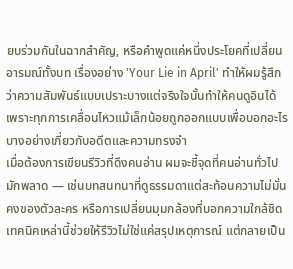ยบร่วมกันในฉากสำคัญ, หรือคำพูดแค่หนึ่งประโยคที่เปลี่ยนอารมณ์ทั้งบท เรื่องอย่าง 'Your Lie in April' ทำให้ผมรู้สึกว่าความสัมพันธ์แบบเปราะบางแต่จริงใจนั้นทำให้คนดูอินได้ เพราะทุกการเคลื่อนไหวแม้เล็กน้อยถูกออกแบบเพื่อบอกอะไรบางอย่างเกี่ยวกับอดีตและความทรงจำ
เมื่อต้องการเขียนรีวิวที่ดึงคนอ่าน ผมจะชี้จุดที่คนอ่านทั่วไปมักพลาด — เช่นบทสนทนาที่ดูธรรมดาแต่สะท้อนความไม่มั่นคงของตัวละคร หรือการเปลี่ยนมุมกล้องที่บอกความใกล้ชิด เทคนิคเหล่านี้ช่วยให้รีวิวไม่ใช่แค่สรุปเหตุการณ์ แต่กลายเป็น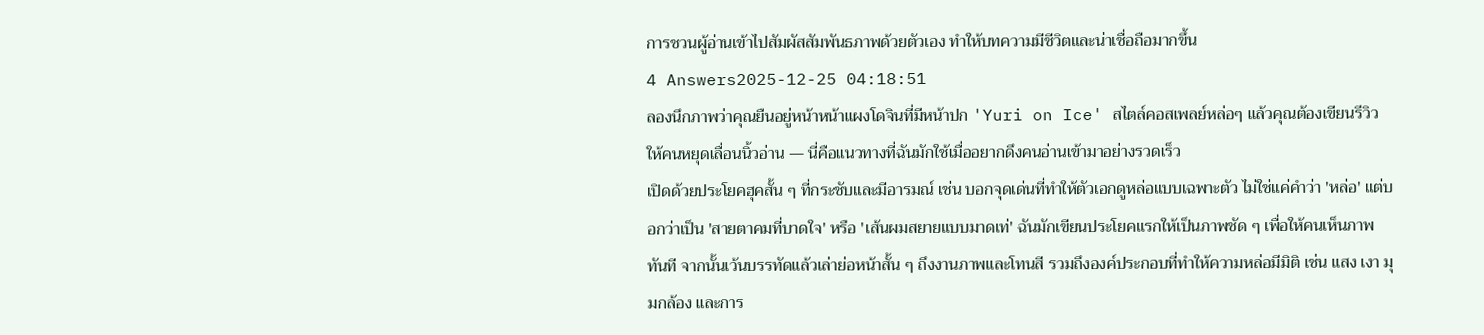การชวนผู้อ่านเข้าไปสัมผัสสัมพันธภาพด้วยตัวเอง ทำให้บทความมีชีวิตและน่าเชื่อถือมากขึ้น
4 Answers2025-12-25 04:18:51
ลองนึกภาพว่าคุณยืนอยู่หน้าหน้าแผงโดจินที่มีหน้าปก 'Yuri on Ice' สไตล์คอสเพลย์หล่อๆ แล้วคุณต้องเขียนรีวิวให้คนหยุดเลื่อนนิ้วอ่าน — นี่คือแนวทางที่ฉันมักใช้เมื่ออยากดึงคนอ่านเข้ามาอย่างรวดเร็ว
เปิดด้วยประโยคฮุคสั้น ๆ ที่กระชับและมีอารมณ์ เช่น บอกจุดเด่นที่ทำให้ตัวเอกดูหล่อแบบเฉพาะตัว ไม่ใช่แค่คำว่า 'หล่อ' แต่บอกว่าเป็น 'สายตาคมที่บาดใจ' หรือ 'เส้นผมสยายแบบมาดเท่' ฉันมักเขียนประโยคแรกให้เป็นภาพชัด ๆ เพื่อให้คนเห็นภาพทันที จากนั้นเว้นบรรทัดแล้วเล่าย่อหน้าสั้น ๆ ถึงงานภาพและโทนสี รวมถึงองค์ประกอบที่ทำให้ความหล่อมีมิติ เช่น แสง เงา มุมกล้อง และการ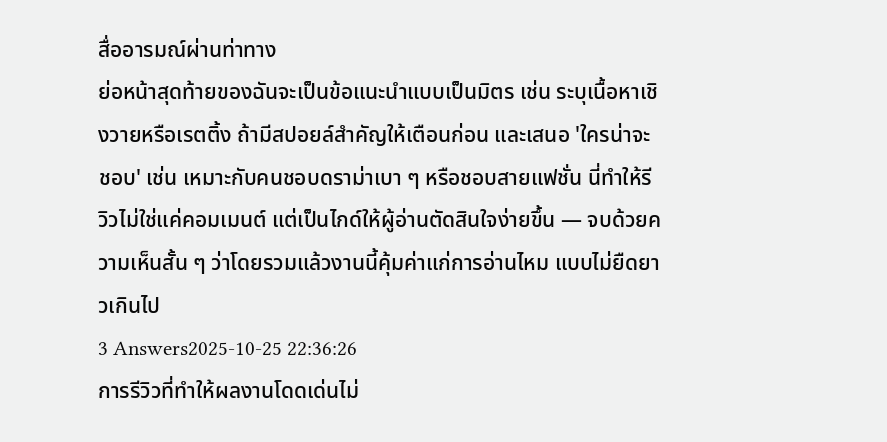สื่ออารมณ์ผ่านท่าทาง
ย่อหน้าสุดท้ายของฉันจะเป็นข้อแนะนำแบบเป็นมิตร เช่น ระบุเนื้อหาเชิงวายหรือเรตติ้ง ถ้ามีสปอยล์สำคัญให้เตือนก่อน และเสนอ 'ใครน่าจะชอบ' เช่น เหมาะกับคนชอบดราม่าเบา ๆ หรือชอบสายแฟชั่น นี่ทำให้รีวิวไม่ใช่แค่คอมเมนต์ แต่เป็นไกด์ให้ผู้อ่านตัดสินใจง่ายขึ้น — จบด้วยความเห็นสั้น ๆ ว่าโดยรวมแล้วงานนี้คุ้มค่าแก่การอ่านไหม แบบไม่ยืดยาวเกินไป
3 Answers2025-10-25 22:36:26
การรีวิวที่ทำให้ผลงานโดดเด่นไม่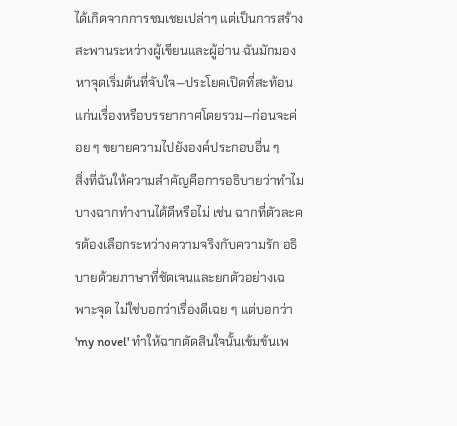ได้เกิดจากการชมเชยเปล่าๆ แต่เป็นการสร้างสะพานระหว่างผู้เขียนและผู้อ่าน ฉันมักมองหาจุดเริ่มต้นที่จับใจ—ประโยคเปิดที่สะท้อนแก่นเรื่องหรือบรรยากาศโดยรวม—ก่อนจะค่อย ๆ ขยายความไปยังองค์ประกอบอื่น ๆ
สิ่งที่ฉันให้ความสำคัญคือการอธิบายว่าทำไมบางฉากทำงานได้ดีหรือไม่ เช่น ฉากที่ตัวละครต้องเลือกระหว่างความจริงกับความรัก อธิบายด้วยภาษาที่ชัดเจนและยกตัวอย่างเฉพาะจุด ไม่ใช่บอกว่าเรื่องดีเฉย ๆ แต่บอกว่า 'my novel' ทำให้ฉากตัดสินใจนั้นเข้มข้นเพ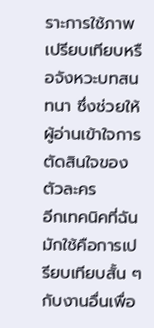ราะการใช้ภาพเปรียบเทียบหรือจังหวะบทสนทนา ซึ่งช่วยให้ผู้อ่านเข้าใจการตัดสินใจของตัวละคร
อีกเทคนิคที่ฉันมักใช้คือการเปรียบเทียบสั้น ๆ กับงานอื่นเพื่อ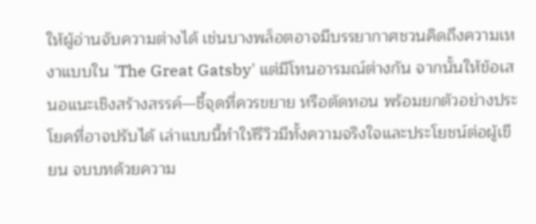ให้ผู้อ่านจับความต่างได้ เช่นบางพล็อตอาจมีบรรยากาศชวนคิดถึงความเหงาแบบใน 'The Great Gatsby' แต่มีโทนอารมณ์ต่างกัน จากนั้นให้ข้อเสนอแนะเชิงสร้างสรรค์—ชี้จุดที่ควรขยาย หรือตัดทอน พร้อมยกตัวอย่างประโยคที่อาจปรับได้ เล่าแบบนี้ทำให้รีวิวมีทั้งความจริงใจและประโยชน์ต่อผู้เขียน จบบทด้วยความ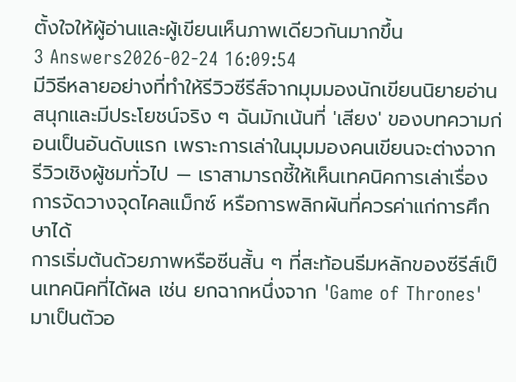ตั้งใจให้ผู้อ่านและผู้เขียนเห็นภาพเดียวกันมากขึ้น
3 Answers2026-02-24 16:09:54
มีวิธีหลายอย่างที่ทำให้รีวิวซีรีส์จากมุมมองนักเขียนนิยายอ่านสนุกและมีประโยชน์จริง ๆ ฉันมักเน้นที่ 'เสียง' ของบทความก่อนเป็นอันดับแรก เพราะการเล่าในมุมมองคนเขียนจะต่างจากรีวิวเชิงผู้ชมทั่วไป — เราสามารถชี้ให้เห็นเทคนิคการเล่าเรื่อง การจัดวางจุดไคลแม็กซ์ หรือการพลิกผันที่ควรค่าแก่การศึกษาได้
การเริ่มต้นด้วยภาพหรือซีนสั้น ๆ ที่สะท้อนธีมหลักของซีรีส์เป็นเทคนิคที่ได้ผล เช่น ยกฉากหนึ่งจาก 'Game of Thrones' มาเป็นตัวอ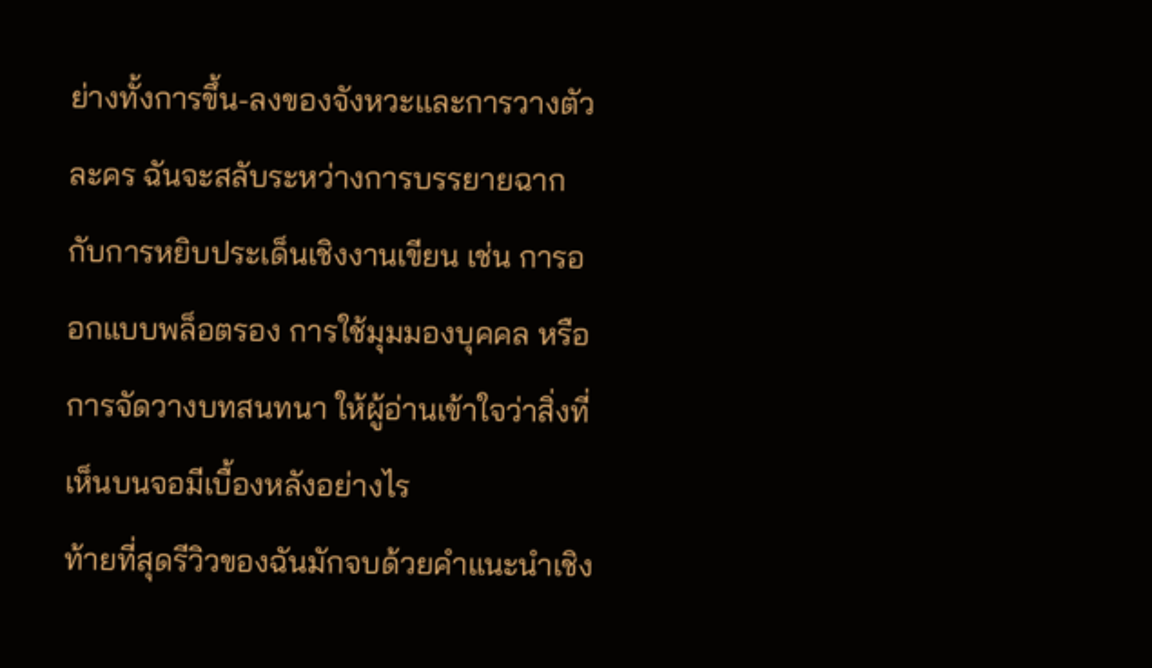ย่างทั้งการขึ้น-ลงของจังหวะและการวางตัวละคร ฉันจะสลับระหว่างการบรรยายฉากกับการหยิบประเด็นเชิงงานเขียน เช่น การออกแบบพล็อตรอง การใช้มุมมองบุคคล หรือการจัดวางบทสนทนา ให้ผู้อ่านเข้าใจว่าสิ่งที่เห็นบนจอมีเบื้องหลังอย่างไร
ท้ายที่สุดรีวิวของฉันมักจบด้วยคำแนะนำเชิง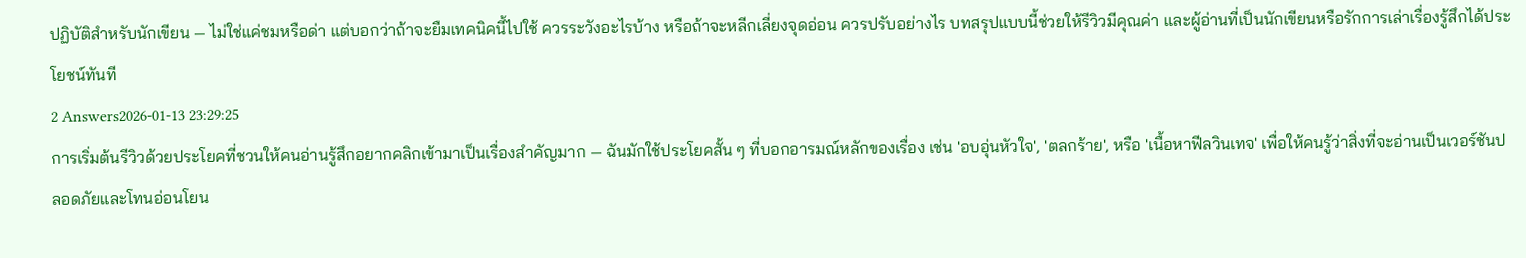ปฏิบัติสำหรับนักเขียน — ไม่ใช่แค่ชมหรือด่า แต่บอกว่าถ้าจะยืมเทคนิคนี้ไปใช้ ควรระวังอะไรบ้าง หรือถ้าจะหลีกเลี่ยงจุดอ่อน ควรปรับอย่างไร บทสรุปแบบนี้ช่วยให้รีวิวมีคุณค่า และผู้อ่านที่เป็นนักเขียนหรือรักการเล่าเรื่องรู้สึกได้ประโยชน์ทันที
2 Answers2026-01-13 23:29:25
การเริ่มต้นรีวิวด้วยประโยคที่ชวนให้คนอ่านรู้สึกอยากคลิกเข้ามาเป็นเรื่องสำคัญมาก — ฉันมักใช้ประโยคสั้น ๆ ที่บอกอารมณ์หลักของเรื่อง เช่น 'อบอุ่นหัวใจ', 'ตลกร้าย', หรือ 'เนื้อหาฟีลวินเทจ' เพื่อให้คนรู้ว่าสิ่งที่จะอ่านเป็นเวอร์ชันปลอดภัยและโทนอ่อนโยน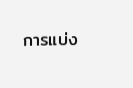การแบ่ง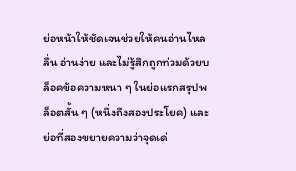ย่อหน้าให้ชัดเจนช่วยให้คนอ่านไหลลื่น อ่านง่าย และไม่รู้สึกถูกท่วมด้วยบล็อคข้อความหนา ๆ ในย่อแรกสรุปพล็อตสั้น ๆ (หนึ่งถึงสองประโยค) และย่อที่สองขยายความว่าจุดเด่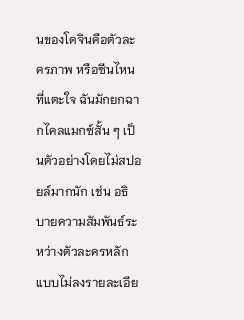นของโดจินคือตัวละครภาพ หรือซีนไหนที่แตะใจ ฉันมักยกฉากไคลแมกซ์สั้น ๆ เป็นตัวอย่างโดยไม่สปอยล์มากนัก เช่น อธิบายความสัมพันธ์ระหว่างตัวละครหลักแบบไม่ลงรายละเอีย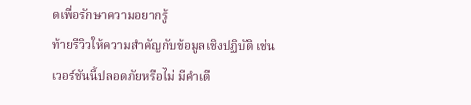ดเพื่อรักษาความอยากรู้
ท้ายรีวิวให้ความสำคัญกับข้อมูลเชิงปฏิบัติ เช่น เวอร์ชันนี้ปลอดภัยหรือไม่ มีคำเตื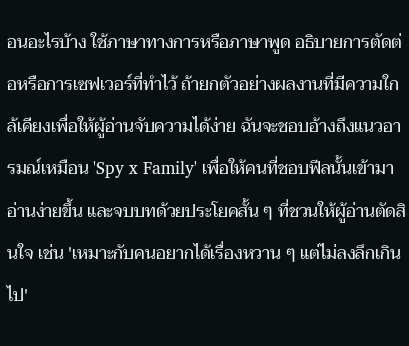อนอะไรบ้าง ใช้ภาษาทางการหรือภาษาพูด อธิบายการตัดต่อหรือการเซฟเวอร์ที่ทำไว้ ถ้ายกตัวอย่างผลงานที่มีความใกล้เคียงเพื่อให้ผู้อ่านจับความได้ง่าย ฉันจะชอบอ้างถึงแนวอารมณ์เหมือน 'Spy x Family' เพื่อให้คนที่ชอบฟีลนั้นเข้ามาอ่านง่ายขึ้น และจบบทด้วยประโยคสั้น ๆ ที่ชวนให้ผู้อ่านตัดสินใจ เช่น 'เหมาะกับคนอยากได้เรื่องหวาน ๆ แต่ไม่ลงลึกเกินไป'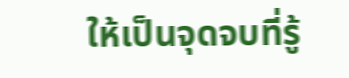ให้เป็นจุดจบที่รู้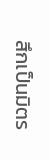สึกเป็นมิตร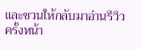และชวนให้กลับมาอ่านรีวิวครั้งหน้า